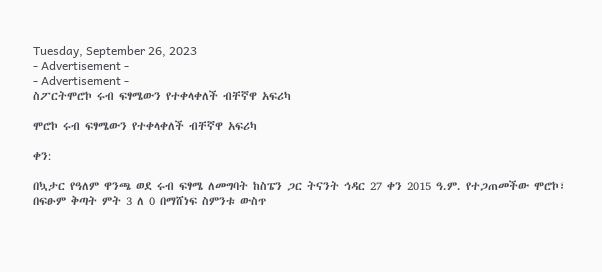Tuesday, September 26, 2023
- Advertisement -
- Advertisement -
ስፖርትሞሮኮ ሩብ ፍፃሜውን የተቀላቀለች ብቸኛዋ አፍሪካ

ሞሮኮ ሩብ ፍፃሜውን የተቀላቀለች ብቸኛዋ አፍሪካ

ቀን:

በኳታር የዓለም ዋንጫ ወደ ሩብ ፍፃሜ ለመግባት ከስፔን ጋር ትናንት ኅዳር 27 ቀን 2015 ዓ.ም. የተጋጠመችው ሞሮኮ፣ በፍፁም ቅጣት ምት 3 ለ 0 በማሸነፍ ስምንቱ ውስጥ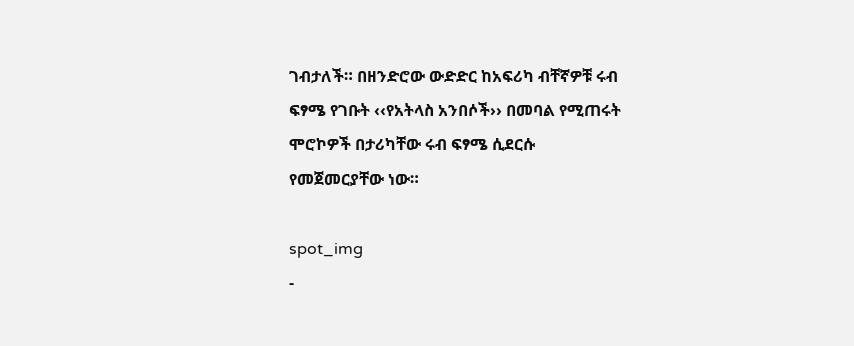ገብታለች። በዘንድሮው ውድድር ከአፍሪካ ብቸኛዎቹ ሩብ ፍፃሜ የገቡት ‹‹የአትላስ አንበሶች›› በመባል የሚጠሩት ሞሮኮዎች በታሪካቸው ሩብ ፍፃሜ ሲደርሱ  የመጀመርያቸው ነው።

spot_img
-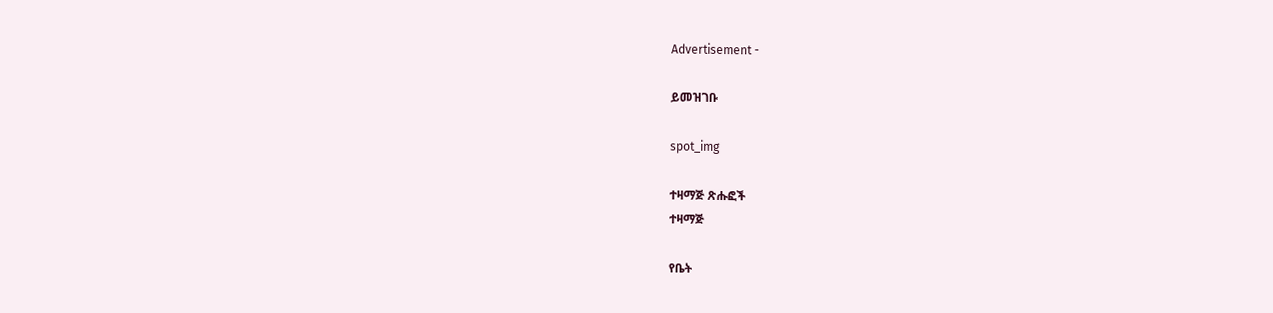Advertisement -

ይመዝገቡ

spot_img

ተዛማጅ ጽሑፎች
ተዛማጅ

የቤት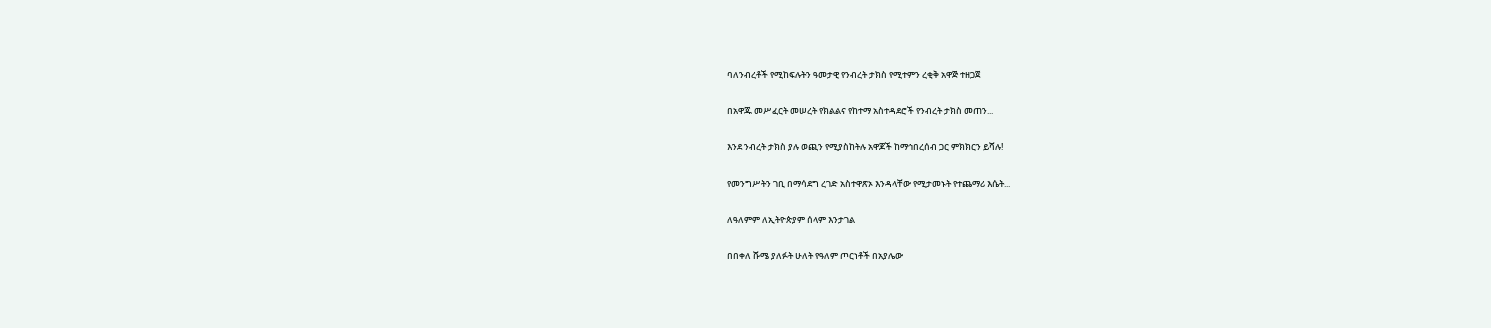ባለንብረቶች የሚከፍሉትን ዓመታዊ የንብረት ታክስ የሚተምን ረቂቅ አዋጅ ተዘጋጀ

በአዋጁ መሥፈርት መሠረት የክልልና የከተማ አስተዳደሮች የንብረት ታክስ መጠን...

እንደ ንብረት ታክስ ያሉ ወጪን የሚያስከትሉ አዋጆች ከማኅበረሰብ ጋር ምክክርን ይሻሉ!

የመንግሥትን ገቢ በማሳደግ ረገድ አስተዋጽኦ እንዳላቸው የሚታመኑት የተጨማሪ እሴት...

ለዓለምም ለኢትዮጵያም ሰላም እንታገል

በበቀለ ሹሜ ያለፉት ሁለት የዓለም ጦርነቶች በአያሌው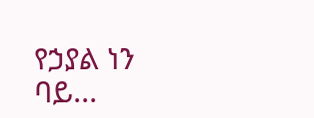የኃያል ነን ባይ...